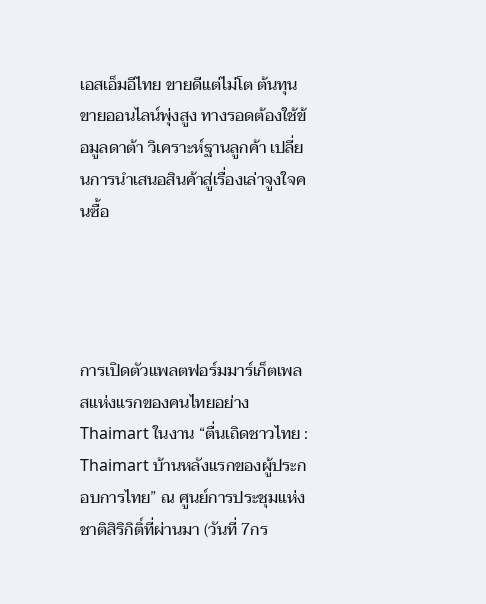เอสเอ็มอีไทย ขายดีแต่ไม่โต ต้นทุนขายออนไลน์พุ่งสูง ทางรอดต้องใช้ข้อมูลดาต้า วิเคราะห์ฐานลูกค้า เปลี่ยนการนำเสนอสินค้าสู่เรื่องเล่าจูงใจคนซื้อ




การเปิดตัวแพลตฟอร์มมาร์เก็ตเพลสแห่งแรกของคนไทยอย่าง Thaimart ในงาน “ตื่นเถิดชาวไทย : Thaimart บ้านหลังแรกของผู้ประกอบการไทย” ณ ศูนย์การประชุมแห่งชาติสิริกิติ์ที่ผ่านมา (วันที่ 7กร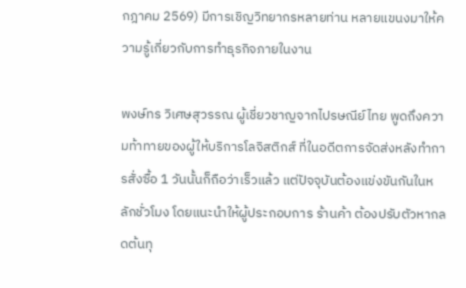กฎาคม 2569) มีการเชิญวิทยากรหลายท่าน หลายแขนงมาให้ความรู้เกี่ยวกับการทำธุรกิจภายในงาน

พงษ์ทร วิเศษสุวรรณ ผู้เชี่ยวชาญจากไปรษณีย์ไทย พูดถึงความท้าทายของผู้ให้บริการโลจิสติกส์ ที่ในอดีตการจัดส่งหลังทำการสั่งซื้อ 1 วันนั้นก็ถือว่าเร็วแล้ว แต่ปัจจุบันต้องแข่งขันกันในหลักชั่วโมง โดยแนะนำให้ผู้ประกอบการ ร้านค้า ต้องปรับตัวหากลดต้นทุ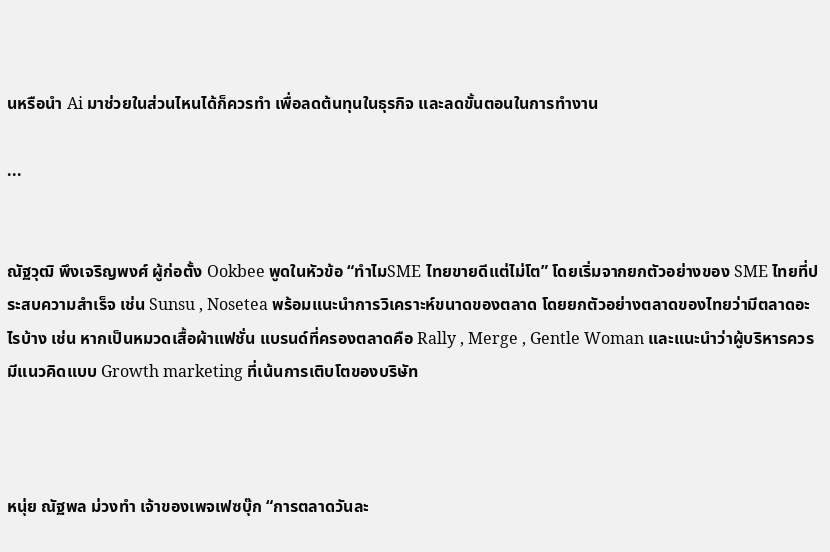นหรือนำ Ai มาช่วยในส่วนไหนได้ก็ควรทำ เพื่อลดต้นทุนในธุรกิจ และลดขั้นตอนในการทำงาน

...


ณัฐวุฒิ พึงเจริญพงศ์ ผู้ก่อตั้ง Ookbee พูดในหัวข้อ “ทำไมSME ไทยขายดีแต่ไม่โต” โดยเริ่มจากยกตัวอย่างของ SME ไทยที่ประสบความสำเร็จ เช่น Sunsu , Nosetea พร้อมแนะนำการวิเคราะห์ขนาดของตลาด โดยยกตัวอย่างตลาดของไทยว่ามีตลาดอะไรบ้าง เช่น หากเป็นหมวดเสื้อผ้าแฟชั่น แบรนด์ที่ครองตลาดคือ Rally , Merge , Gentle Woman และแนะนำว่าผู้บริหารควรมีแนวคิดแบบ Growth marketing ที่เน้นการเติบโตของบริษัท



หนุ่ย ณัฐพล ม่วงทำ เจ้าของเพจเฟซบุ๊ก “การตลาดวันละ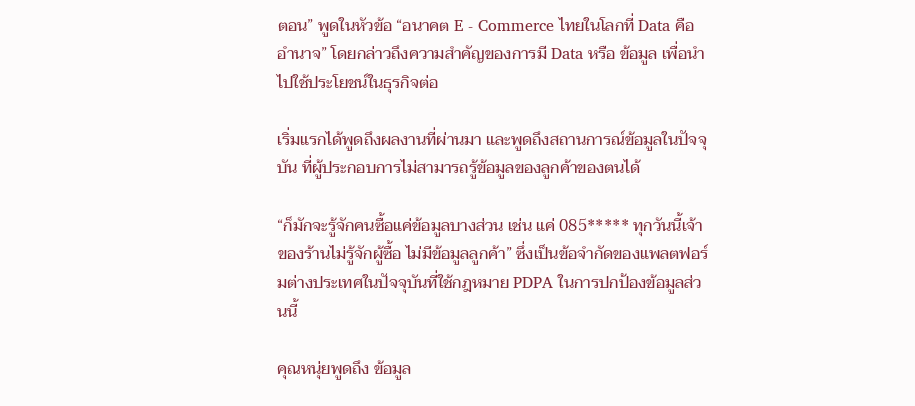ตอน” พูดในหัวข้อ “อนาคต E - Commerce ไทยในโลกที่ Data คืออำนาจ” โดยกล่าวถึงความสำคัญของการมี Data หรือ ข้อมูล เพื่อนำไปใช้ประโยชน์ในธุรกิจต่อ

เริ่มแรกได้พูดถึงผลงานที่ผ่านมา และพูดถึงสถานการณ์ข้อมูลในปัจจุบัน ที่ผู้ประกอบการไม่สามารถรู้ข้อมูลของลูกค้าของตนได้

“ก็มักจะรู้จักคนซื้อแค่ข้อมูลบางส่วน เช่น แค่ 085***** ทุกวันนี้เจ้าของร้านไม่รู้จักผู้ซื้อ ไม่มีข้อมูลลูกค้า” ซึ่งเป็นข้อจำกัดของแพลตฟอร์มต่างประเทศในปัจจุบันที่ใช้กฎหมาย PDPA ในการปกป้องข้อมูลส่วนนี้

คุณหนุ่ยพูดถึง ข้อมูล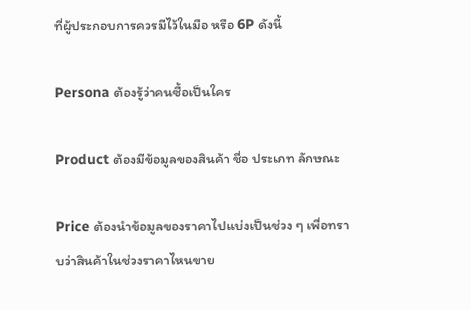ที่ผู้ประกอบการควรมีไว้ในมือ หรือ 6P ดังนี้

Persona ต้องรู้ว่าคนซื้อเป็นใคร

Product ต้องมีข้อมูลของสินค้า ชื่อ ประเภท ลักษณะ

Price ต้องนำข้อมูลของราคาไปแบ่งเป็นช่วง ๆ เพื่อทราบว่าสินค้าในช่วงราคาไหนขาย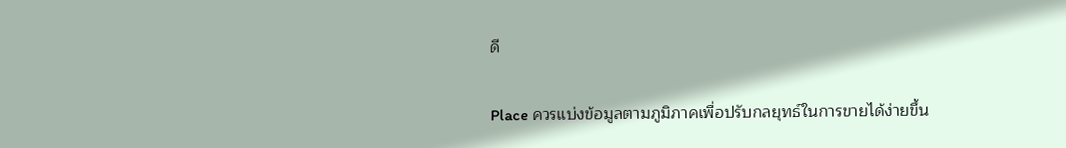ดี

Place ควรแบ่งข้อมูลตามภูมิภาคเพื่อปรับกลยุทธ์ในการขายได้ง่ายขึ้น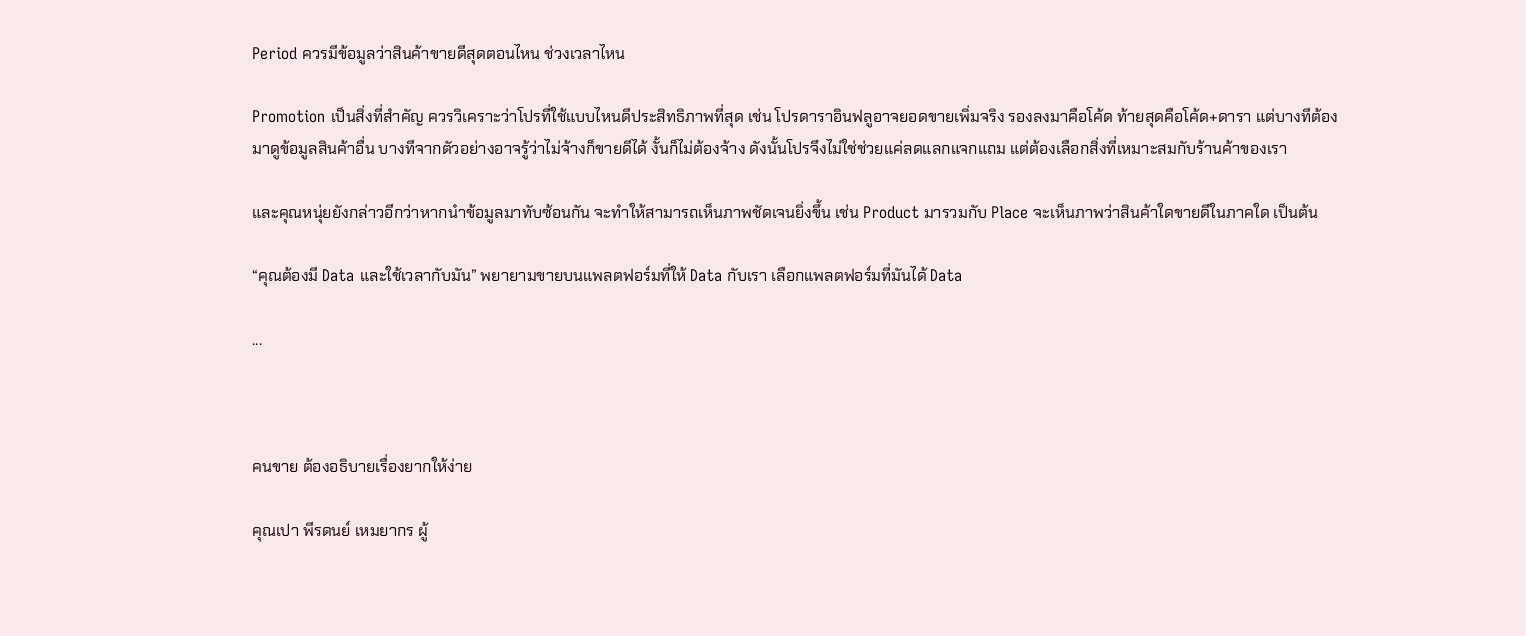Period ควรมีข้อมูลว่าสินค้าขายดีสุดตอนไหน ช่วงเวลาไหน

Promotion เป็นสิ่งที่สำคัญ ควรวิเคราะว่าโปรที่ใช้แบบไหนดีประสิทธิภาพที่สุด เช่น โปรดาราอินฟลูอาจยอดขายเพิ่มจริง รองลงมาคือโค้ด ท้ายสุดคือโค้ด+ดารา แต่บางทีต้องมาดูข้อมูลสินค้าอื่น บางทีจากตัวอย่างอาจรู้ว่าไม่จ้างก็ขายดีได้ งั้นก็ไม่ต้องจ้าง ดังนั้นโปรจึงไม่ใช่ช่วยแค่ลดแลกแจกแถม แต่ต้องเลือกสิ่งที่เหมาะสมกับร้านค้าของเรา

และคุณหนุ่ยยังกล่าวอีกว่าหากนำข้อมูลมาทับซ้อนกัน จะทำให้สามารถเห็นภาพชัดเจนยิ่งขึ้น เช่น Product มารวมกับ Place จะเห็นภาพว่าสินค้าใดขายดีในภาคใด เป็นต้น

“คุณต้องมี Data และใช้เวลากับมัน” พยายามขายบนแพลตฟอร์มที่ให้ Data กับเรา เลือกแพลตฟอร์มที่มันได้ Data

...



คนขาย ต้องอธิบายเรื่องยากให้ง่าย

คุณเปา พีรดนย์ เหมยากร ผู้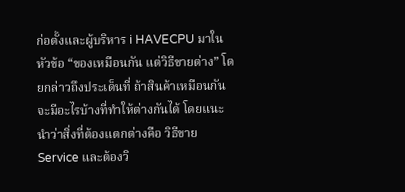ก่อตั้งและผู้บริหาร i HAVECPU มาในหัวข้อ “ของเหมือนกัน แต่วิธีขายต่าง” โดยกล่าวถึงประเด็นที่ ถ้าสินค้าเหมือนกัน จะมีอะไรบ้างที่ทำให้ต่างกันได้ โดยแนะนำว่าสิ่งที่ต้องแตกต่างคือ วิธีขาย Service และต้องวิ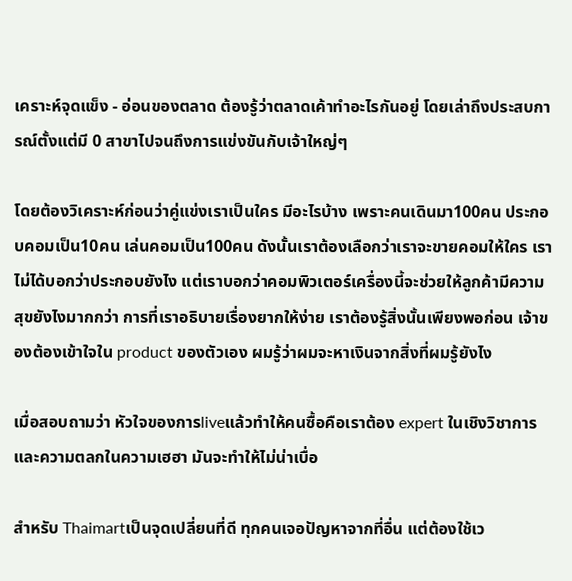เคราะห์จุดแข็ง - อ่อนของตลาด ต้องรู้ว่าตลาดเค้าทำอะไรกันอยู่ โดยเล่าถึงประสบการณ์ตั้งแต่มี 0 สาขาไปจนถึงการแข่งขันกับเจ้าใหญ่ๆ

โดยต้องวิเคราะห์ก่อนว่าคู่แข่งเราเป็นใคร มีอะไรบ้าง เพราะคนเดินมา100คน ประกอบคอมเป็น10คน เล่นคอมเป็น100คน ดังนั้นเราต้องเลือกว่าเราจะขายคอมให้ใคร เราไม่ได้บอกว่าประกอบยังไง แต่เราบอกว่าคอมพิวเตอร์เครื่องนี้จะช่วยให้ลูกค้ามีความสุขยังไงมากกว่า การที่เราอธิบายเรื่องยากให้ง่าย เราต้องรู้สิ่งนั้นเพียงพอก่อน เจ้าของต้องเข้าใจใน product ของตัวเอง ผมรู้ว่าผมจะหาเงินจากสิ่งที่ผมรู้ยังไง

เมื่อสอบถามว่า หัวใจของการliveแล้วทำให้คนซื้อคือเราต้อง expert ในเชิงวิชาการและความตลกในความเฮฮา มันจะทำให้ไม่น่าเบื่อ

สำหรับ Thaimartเป็นจุดเปลี่ยนที่ดี ทุกคนเจอปัญหาจากที่อื่น แต่ต้องใช้เว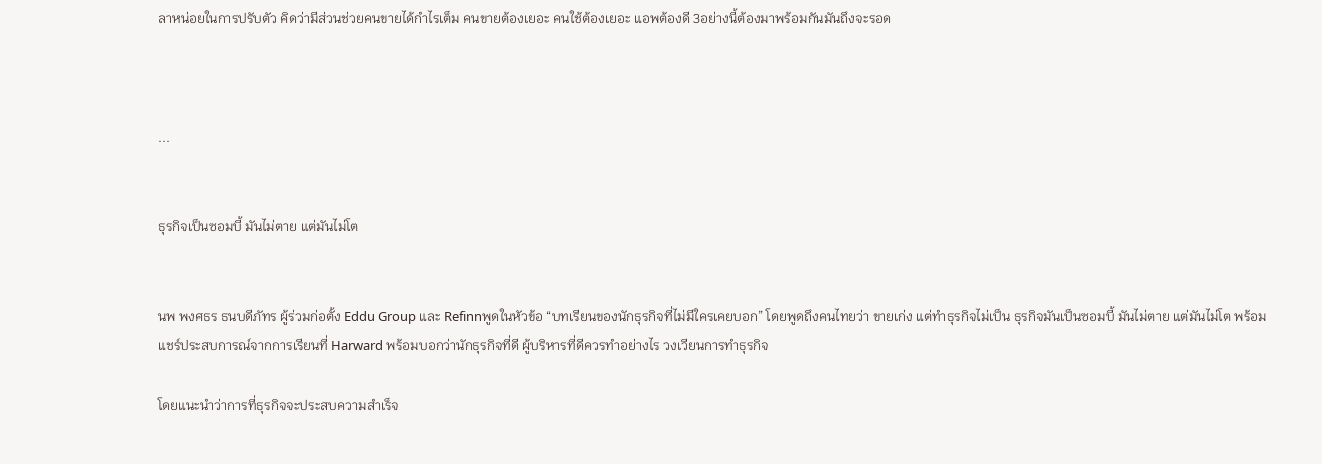ลาหน่อยในการปรับตัว คิดว่ามีส่วนช่วยคนขายได้กำไรเต็ม คนขายต้องเยอะ คนใช้ต้องเยอะ แอพต้องดี 3อย่างนี้ต้องมาพร้อมกันมันถึงจะรอด



...


ธุรกิจเป็นซอมบี้ มันไม่ตาย แต่มันไม่โต


นพ พงศธร ธนบดีภัทร ผู้ร่วมก่อตั้ง Eddu Group และ Refinnพูดในหัวข้อ “บทเรียนของนักธุรกิจที่ไม่มีใครเคยบอก” โดยพูดถึงคนไทยว่า ขายเก่ง แต่ทำธุรกิจไม่เป็น ธุรกิจมันเป็นซอมบี้ มันไม่ตาย แต่มันไม่โต พร้อมแชร์ประสบการณ์จากการเรียนที่ Harward พร้อมบอกว่านักธุรกิจที่ดี ผู้บริหารที่ดีควรทำอย่างไร วงเวียนการทำธุรกิจ

โดยแนะนำว่าการที่ธุรกิจจะประสบความสำเร็จ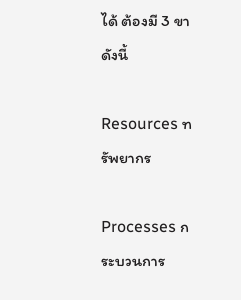ได้ ต้องมี 3 ขา ดังนี้

Resources ทรัพยากร

Processes กระบวนการ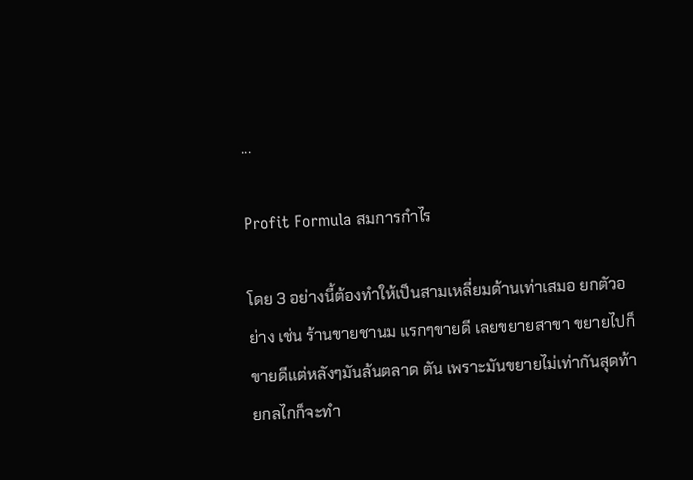...

Profit Formula สมการกำไร

โดย 3 อย่างนี้ต้องทำให้เป็นสามเหลี่ยมด้านเท่าเสมอ ยกตัวอย่าง เช่น ร้านขายชานม แรกๆขายดี เลยขยายสาขา ขยายไปก็ขายดีแต่หลังๆมันล้นตลาด ตัน เพราะมันขยายไม่เท่ากันสุดท้ายกลไกก็จะทำ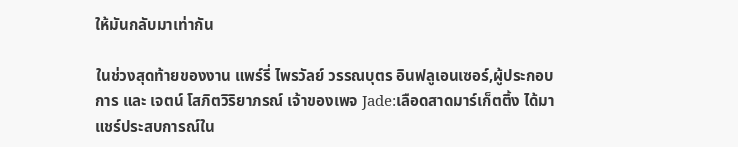ให้มันกลับมาเท่ากัน

ในช่วงสุดท้ายของงาน แพร์รี่ ไพรวัลย์ วรรณบุตร อินฟลูเอนเซอร์,ผู้ประกอบการ และ เจตน์ โสภิตวิริยาภรณ์ เจ้าของเพจ Jade:เลือดสาดมาร์เก็ตติ้ง ได้มาแชร์ประสบการณ์ใน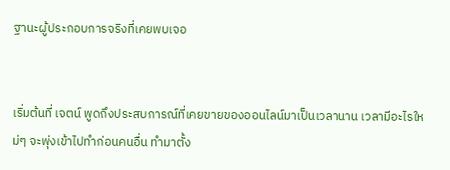ฐานะผู้ประกอบการจริงที่เคยพบเจอ


เริ่มต้นที่ เจตน์ พูดถึงประสบการณ์ที่เคยขายของออนไลน์มาเป็นเวลานาน เวลามีอะไรใหม่ๆ จะพุ่งเข้าไปทำก่อนคนอื่น ทำมาตั้ง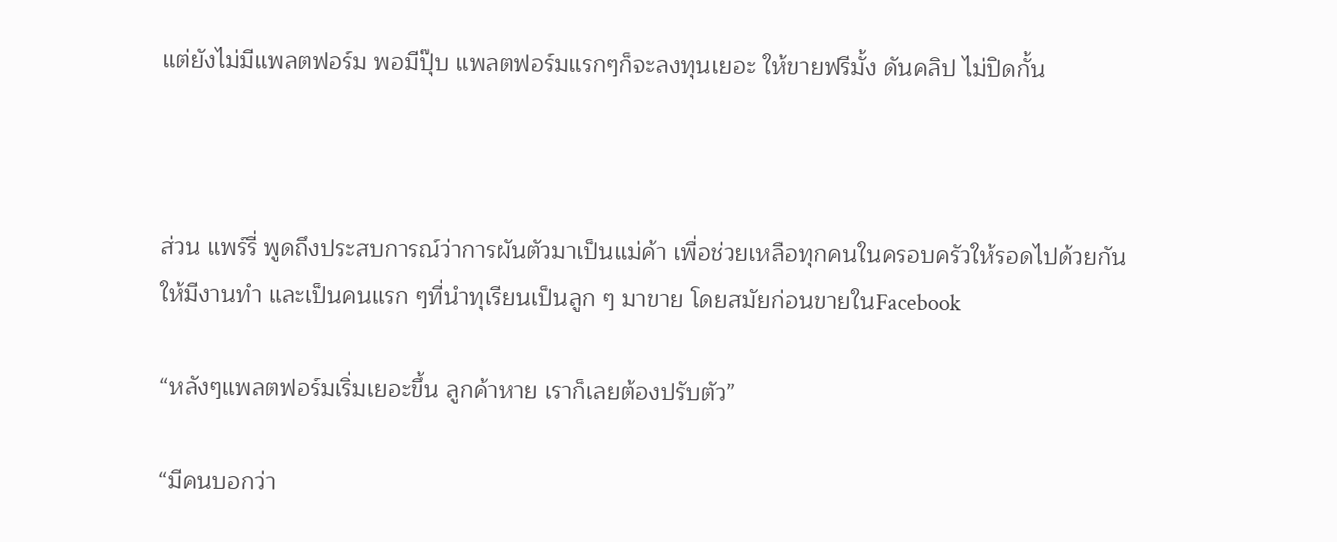แต่ยังไม่มีแพลตฟอร์ม พอมีปุ๊บ แพลตฟอร์มแรกๆก็จะลงทุนเยอะ ให้ขายฟรีมั้ง ดันคลิป ไม่ปิดกั้น



ส่วน แพร์รี่ พูดถึงประสบการณ์ว่าการผันตัวมาเป็นแม่ค้า เพื่อช่วยเหลือทุกคนในครอบครัวให้รอดไปด้วยกัน ให้มีงานทำ และเป็นคนแรก ๆที่นำทุเรียนเป็นลูก ๆ มาขาย โดยสมัยก่อนขายในFacebook

“หลังๆแพลตฟอร์มเริ่มเยอะขึ้น ลูกค้าหาย เราก็เลยต้องปรับตัว”

“มีคนบอกว่า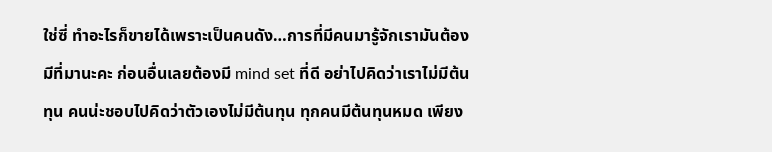ใช่ซี่ ทำอะไรก็ขายได้เพราะเป็นคนดัง…การที่มีคนมารู้จักเรามันต้องมีที่มานะคะ ก่อนอื่นเลยต้องมี mind set ที่ดี อย่าไปคิดว่าเราไม่มีต้นทุน คนน่ะชอบไปคิดว่าตัวเองไม่มีต้นทุน ทุกคนมีต้นทุนหมด เพียง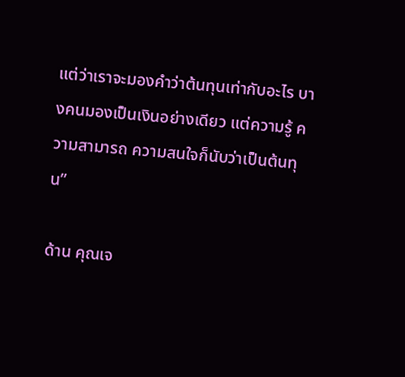แต่ว่าเราจะมองคำว่าต้นทุนเท่ากับอะไร บางคนมองเป็นเงินอย่างเดียว แต่ความรู้ ความสามารถ ความสนใจก็นับว่าเป็นต้นทุน”

ด้าน คุณเจ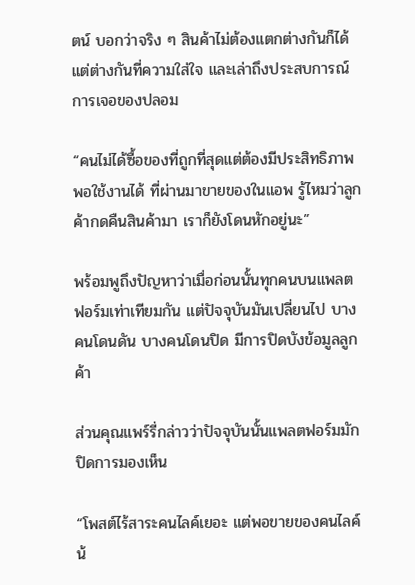ตน์ บอกว่าจริง ๆ สินค้าไม่ต้องแตกต่างกันก็ได้ แต่ต่างกันที่ความใส่ใจ และเล่าถึงประสบการณ์การเจอของปลอม

“คนไม่ได้ซื้อของที่ถูกที่สุดแต่ต้องมีประสิทธิภาพพอใช้งานได้ ที่ผ่านมาขายของในแอพ รู้ไหมว่าลูกค้ากดคืนสินค้ามา เราก็ยังโดนหักอยู่นะ”

พร้อมพูถึงปัญหาว่าเมื่อก่อนนั้นทุกคนบนแพลตฟอร์มเท่าเทียมกัน แต่ปัจจุบันมันเปลี่ยนไป บางคนโดนดัน บางคนโดนปิด มีการปิดบังข้อมูลลูกค้า

ส่วนคุณแพร์รี่กล่าวว่าปัจจุบันนั้นแพลตฟอร์มมักปิดการมองเห็น

“โพสต์ไร้สาระคนไลค์เยอะ แต่พอขายของคนไลค์น้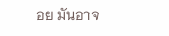อย มันอาจ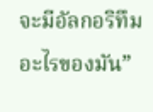จะมีอัลกอริทึมอะไรของมัน”